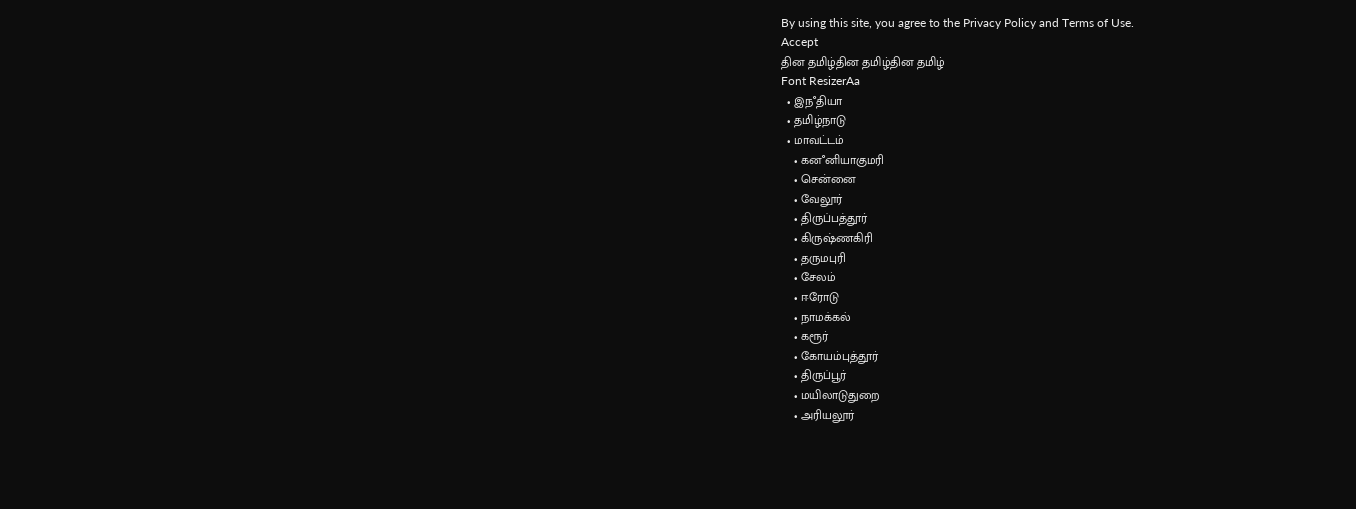By using this site, you agree to the Privacy Policy and Terms of Use.
Accept
தின தமிழ்தின தமிழ்தின தமிழ்
Font ResizerAa
  • இநஂதியா
  • தமிழ்நாடு
  • மாவட்டம்
    • கனஂனியாகுமரி
    • சென்னை
    • வேலூர்
    • திருப்பத்தூர்
    • கிருஷ்ணகிரி
    • தருமபுரி
    • சேலம்
    • ஈரோடு
    • நாமக்கல்
    • கரூர்
    • கோயம்புத்தூர்
    • திருப்பூர்
    • மயிலாடுதுறை
    • அரியலூர்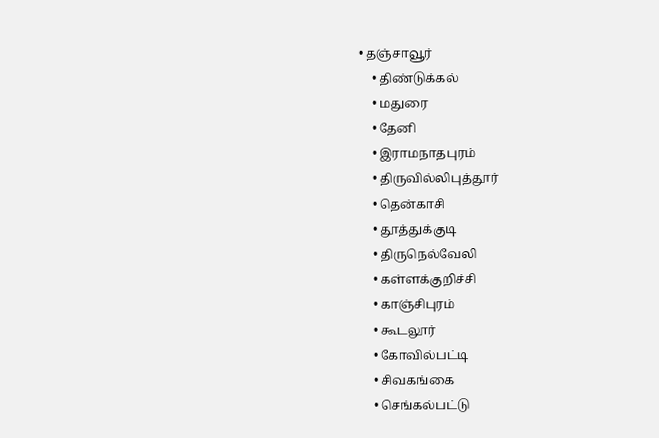• தஞ்சாவூர்
    • திண்டுக்கல்
    • மதுரை
    • தேனி
    • இராமநாதபுரம்
    • திருவில்லிபுத்தூர்
    • தென்காசி
    • தூத்துக்குடி
    • திருநெல்வேலி
    • கள்ளக்குறிச்சி
    • காஞ்சிபுரம்
    • கூடலூர்
    • கோவில்பட்டி
    • சிவகங்கை
    • செங்கல்பட்டு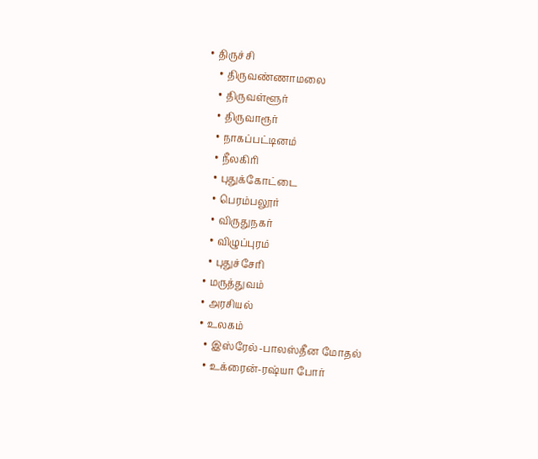• திருச்சி
    • திருவண்ணாமலை
    • திருவள்ளூர்
    • திருவாரூர்
    • நாகப்பட்டினம்
    • நீலகிரி
    • புதுக்கோட்டை
    • பெரம்பலூர்
    • விருதுநகர்
    • விழுப்புரம்
    • புதுச்சேரி
  • மருத்துவம்
  • அரசியல்
  • உலகம்
    • இஸ்ரேல்-பாலஸ்தீன மோதல்
    • உக்ரைன்-ரஷ்யா போர்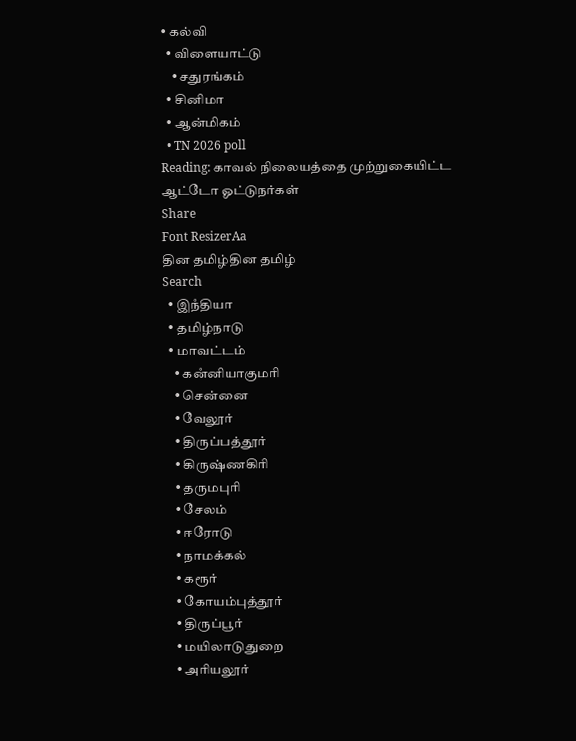• கல்வி
  • விளையாட்டு
    • சதுரங்கம்
  • சினிமா
  • ஆன்மிகம்
  • TN 2026 poll
Reading: காவல் நிலையத்தை முற்றுகையிட்ட ஆட்டோ ஓட்டுநர்கள்
Share
Font ResizerAa
தின தமிழ்தின தமிழ்
Search
  • இநஂதியா
  • தமிழ்நாடு
  • மாவட்டம்
    • கனஂனியாகுமரி
    • சென்னை
    • வேலூர்
    • திருப்பத்தூர்
    • கிருஷ்ணகிரி
    • தருமபுரி
    • சேலம்
    • ஈரோடு
    • நாமக்கல்
    • கரூர்
    • கோயம்புத்தூர்
    • திருப்பூர்
    • மயிலாடுதுறை
    • அரியலூர்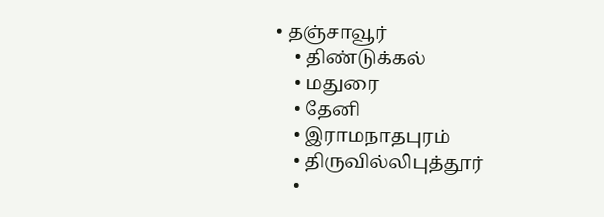• தஞ்சாவூர்
    • திண்டுக்கல்
    • மதுரை
    • தேனி
    • இராமநாதபுரம்
    • திருவில்லிபுத்தூர்
    •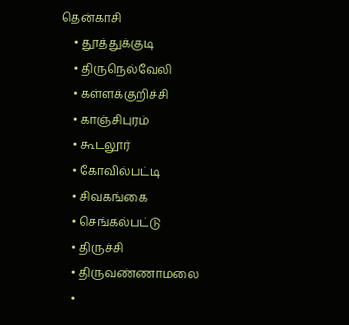தென்காசி
    • தூத்துக்குடி
    • திருநெல்வேலி
    • கள்ளக்குறிச்சி
    • காஞ்சிபுரம்
    • கூடலூர்
    • கோவில்பட்டி
    • சிவகங்கை
    • செங்கல்பட்டு
    • திருச்சி
    • திருவண்ணாமலை
    •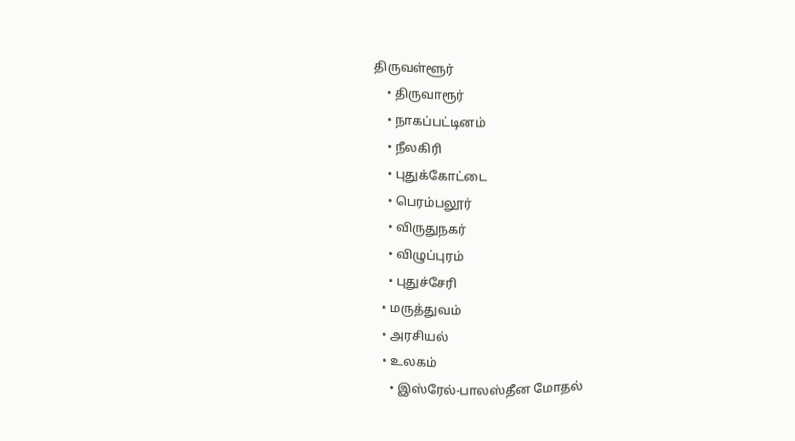திருவள்ளூர்
    • திருவாரூர்
    • நாகப்பட்டினம்
    • நீலகிரி
    • புதுக்கோட்டை
    • பெரம்பலூர்
    • விருதுநகர்
    • விழுப்புரம்
    • புதுச்சேரி
  • மருத்துவம்
  • அரசியல்
  • உலகம்
    • இஸ்ரேல்-பாலஸ்தீன மோதல்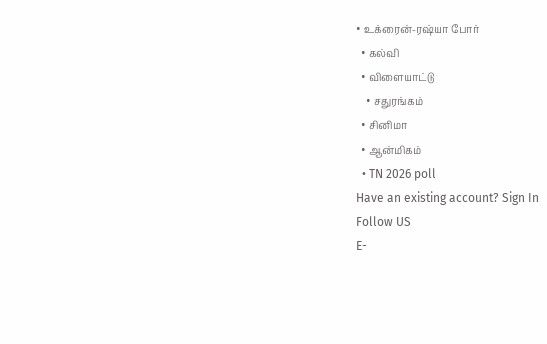• உக்ரைன்-ரஷ்யா போர்
  • கல்வி
  • விளையாட்டு
    • சதுரங்கம்
  • சினிமா
  • ஆன்மிகம்
  • TN 2026 poll
Have an existing account? Sign In
Follow US
E-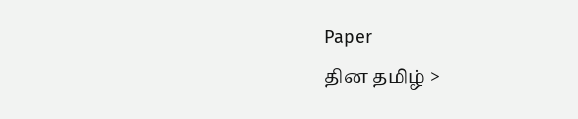Paper
தின தமிழ் >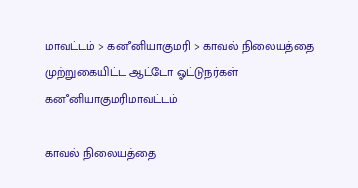மாவட்டம் > கனஂனியாகுமரி > காவல் நிலையத்தை முற்றுகையிட்ட ஆட்டோ ஓட்டுநர்கள்
கனஂனியாகுமரிமாவட்டம்

காவல் நிலையத்தை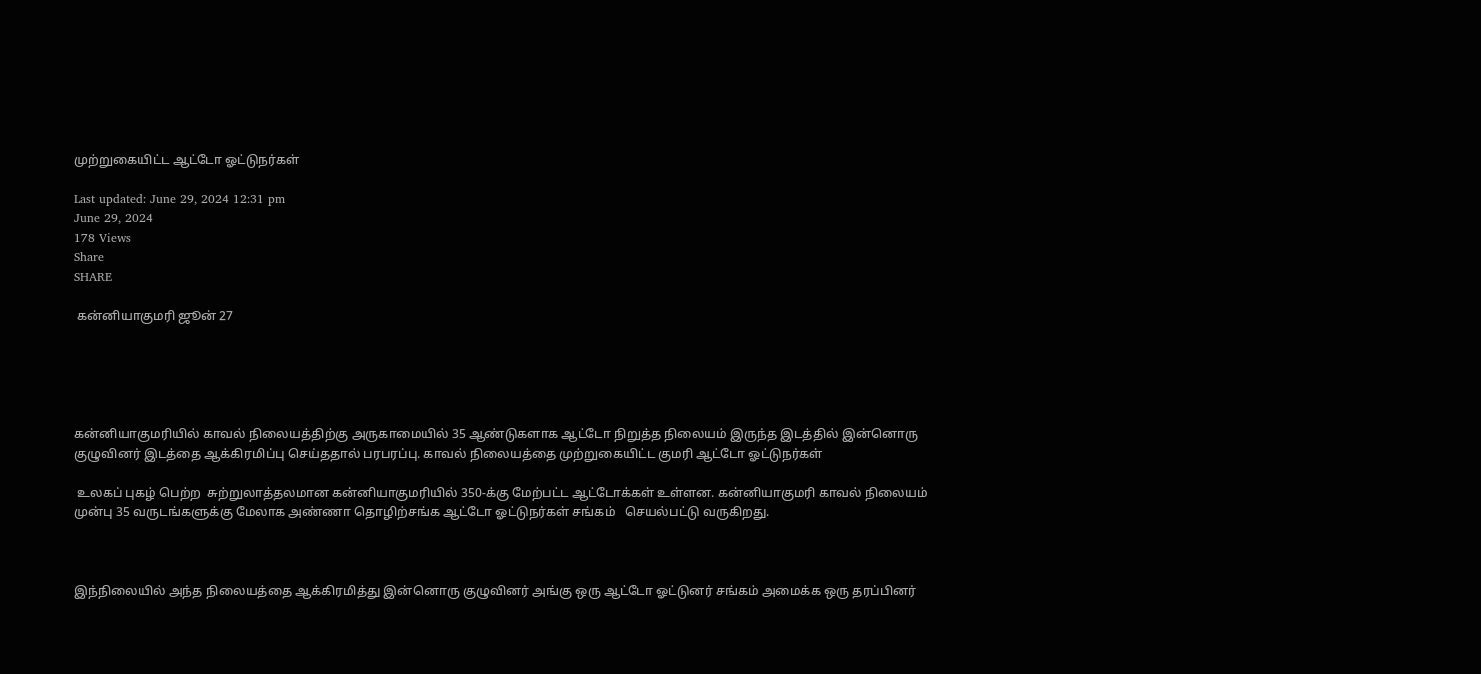முற்றுகையிட்ட ஆட்டோ ஓட்டுநர்கள்

Last updated: June 29, 2024 12:31 pm
June 29, 2024
178 Views
Share
SHARE

 கன்னியாகுமரி ஜூன் 27





கன்னியாகுமரியில் காவல் நிலையத்திற்கு அருகாமையில் 35 ஆண்டுகளாக ஆட்டோ நிறுத்த நிலையம் இருந்த இடத்தில் இன்னொரு குழுவினர் இடத்தை ஆக்கிரமிப்பு செய்ததால் பரபரப்பு. காவல் நிலையத்தை முற்றுகையிட்ட குமரி ஆட்டோ ஓட்டுநர்கள்

 உலகப் புகழ் பெற்ற  சுற்றுலாத்தலமான கன்னியாகுமரியில் 350-க்கு மேற்பட்ட ஆட்டோக்கள் உள்ளன. கன்னியாகுமரி காவல் நிலையம் முன்பு 35 வருடங்களுக்கு மேலாக அண்ணா தொழிற்சங்க ஆட்டோ ஓட்டுநர்கள் சங்கம்   செயல்பட்டு வருகிறது.



இந்நிலையில் அந்த நிலையத்தை ஆக்கிரமித்து இன்னொரு குழுவினர் அங்கு ஒரு ஆட்டோ ஓட்டுனர் சங்கம் அமைக்க ஒரு தரப்பினர்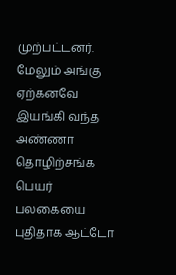முற்பட்டனர். மேலும் அங்கு ஏற்கனவே இயங்கி வந்த அண்ணா தொழிற்சங்க பெயர் பலகையை புதிதாக ஆட்டோ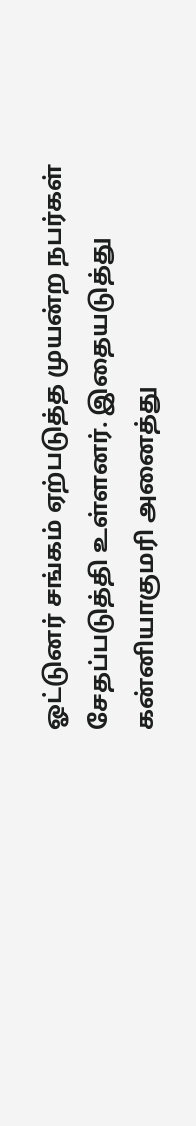ஓட்டுனர் சங்கம் ஏற்படுத்த முயன்ற நபர்கள் சேதப்படுத்தி உள்ளனர். இதையடுத்து கன்னியாகுமரி அனைத்து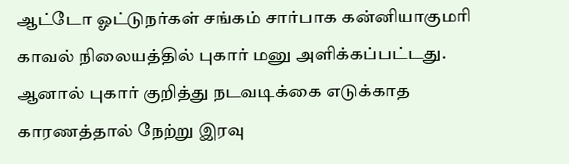ஆட்டோ ஓட்டுநர்கள் சங்கம் சார்பாக கன்னியாகுமரி காவல் நிலையத்தில் புகார் மனு அளிக்கப்பட்டது. ஆனால் புகார் குறித்து நடவடிக்கை எடுக்காத காரணத்தால் நேற்று இரவு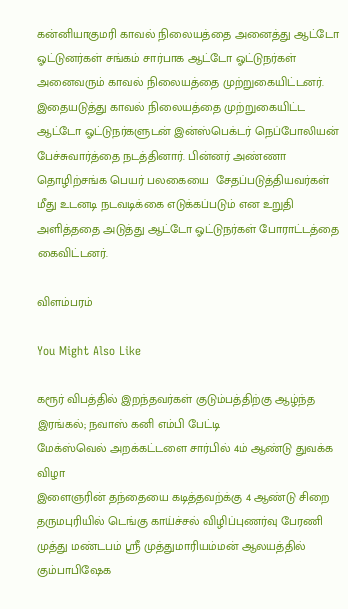கன்னியாகுமரி காவல் நிலையத்தை அனைத்து ஆட்டோ ஓட்டுனர்கள் சங்கம் சார்பாக ஆட்டோ ஓட்டுநர்கள் அனைவரும் காவல் நிலையத்தை முற்றுகையிட்டனர். இதையடுத்து காவல் நிலையத்தை முற்றுகையிட்ட ஆட்டோ ஓட்டுநர்களுடன் இன்ஸ்பெக்டர் நெப்போலியன் பேச்சுவார்த்தை நடத்தினார். பின்னர் அண்ணா தொழிற்சங்க பெயர் பலகையை  சேதப்படுத்தியவர்கள் மீது உடனடி நடவடிக்கை எடுக்கப்படும் என உறுதி அளித்ததை அடுத்து ஆட்டோ ஓட்டுநர்கள் போராட்டத்தை கைவிட்டனர்.

விளம்பரம்

You Might Also Like

கரூர் விபத்தில் இறந்தவர்கள் குடும்பத்திற்கு ஆழ்ந்த இரங்கல்; நவாஸ் கனி எம்பி பேட்டி
மேக்ஸ்வெல் அறக்கட்டளை சார்பில் 4ம் ஆண்டு துவக்க விழா
இளைஞரின் தந்தையை கடித்தவற்க்கு 4 ஆண்டு சிறை
தருமபுரியில் டெங்கு காய்ச்சல் விழிப்புணர்வு பேரணி
முத்து மண்டபம் ஸ்ரீ முத்துமாரியம்மன் ஆலயத்தில் கும்பாபிஷேக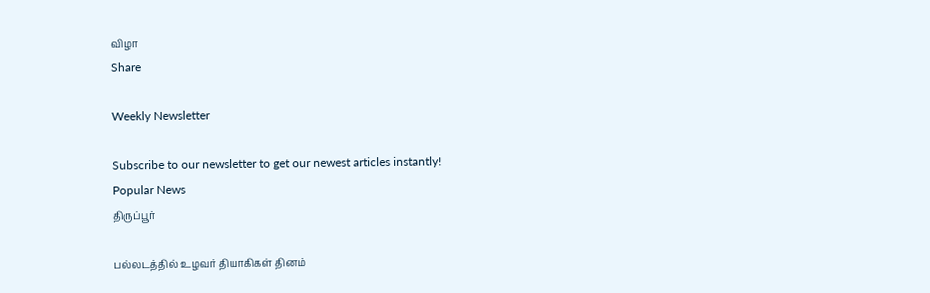விழா
Share

Weekly Newsletter

Subscribe to our newsletter to get our newest articles instantly!
Popular News
திருப்பூர்

பல்லடத்தில் உழவர் தியாகிகள் தினம்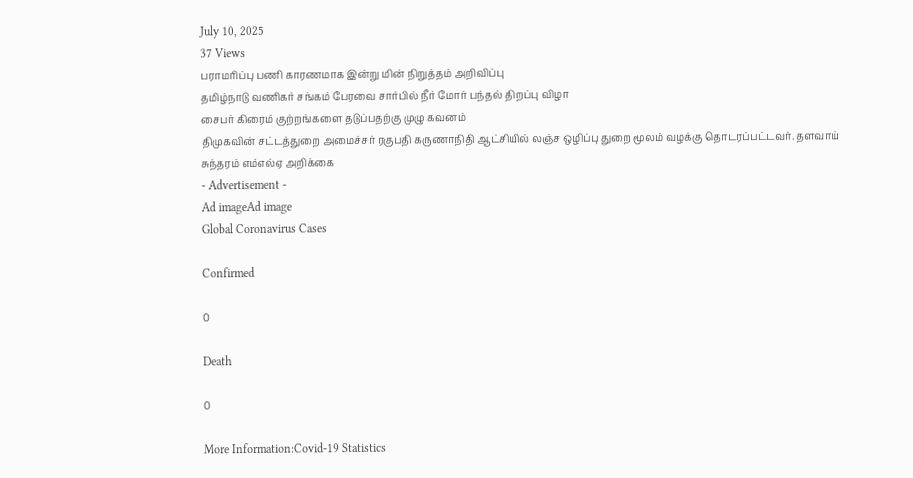July 10, 2025
37 Views
பராமரிப்பு பணி காரணமாக இன்று மின் நிறுத்தம் அறிவிப்பு
தமிழ்நாடு வணிகர் சங்கம் பேரவை சார்பில் நீர் மோர் பந்தல் திறப்பு விழா
சைபர் கிரைம் குற்றங்களை தடுப்பதற்கு முழு கவனம்
திமுகவின் சட்டத்துறை அமைச்சர் ரகுபதி கருணாநிதி ஆட்சியில் லஞ்ச ஒழிப்பு துறை மூலம் வழக்கு தொடரப்பட்டவர். தளவாய் சுந்தரம் எம்எல்ஏ அறிக்கை
- Advertisement -
Ad imageAd image
Global Coronavirus Cases

Confirmed

0

Death

0

More Information:Covid-19 Statistics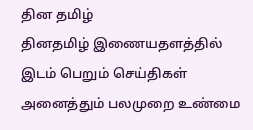தின தமிழ்
தினதமிழ் இணையதளத்தில் இடம் பெறும் செய்திகள் அனைத்தும் பலமுறை உண்மை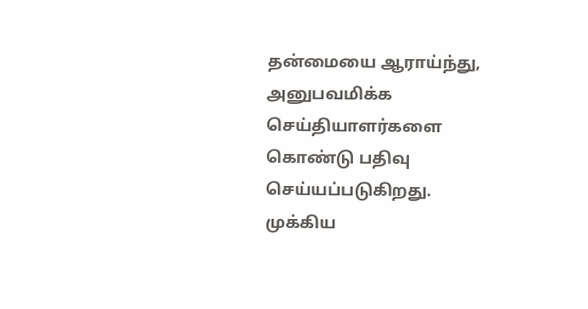தன்மையை ஆராய்ந்து, அனுபவமிக்க செய்தியாளர்களை கொண்டு பதிவு செய்யப்படுகிறது.
முக்கிய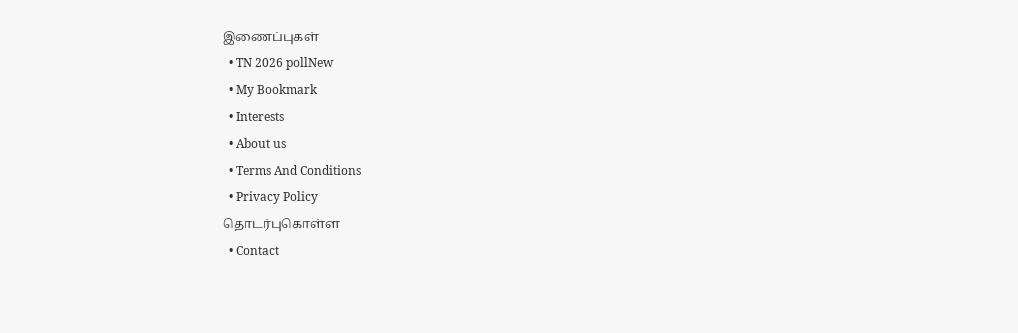இணைப்புகள்
  • TN 2026 pollNew
  • My Bookmark
  • Interests
  • About us
  • Terms And Conditions
  • Privacy Policy
தொடர்புகொள்ள
  • Contact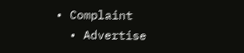• Complaint
  • Advertise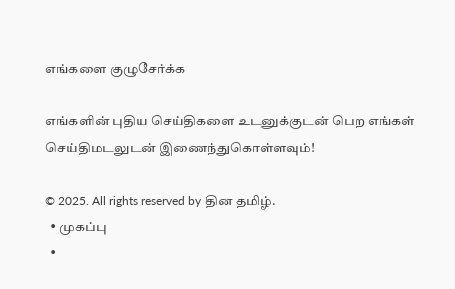எங்களை குழுசேர்க்க

எங்களின் புதிய செய்திகளை உடனுக்குடன் பெற எங்கள் செய்திமடலுடன் இணைந்துகொள்ளவும்!

© 2025. All rights reserved by தின தமிழ்.
  • முகப்பு
  •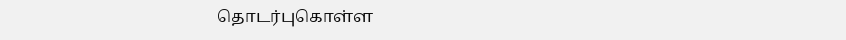தொடர்புகொள்ள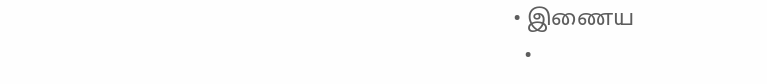• இணைய
  •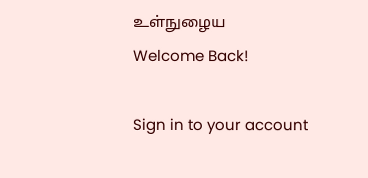உள்நுழைய
Welcome Back!

Sign in to your account